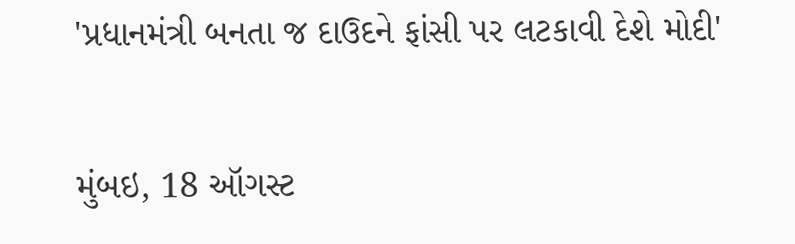'પ્રધાનમંત્રી બનતા જ દાઉદને ફાંસી પર લટકાવી દેશે મોદી'

મુંબઇ, 18 ઑગસ્ટ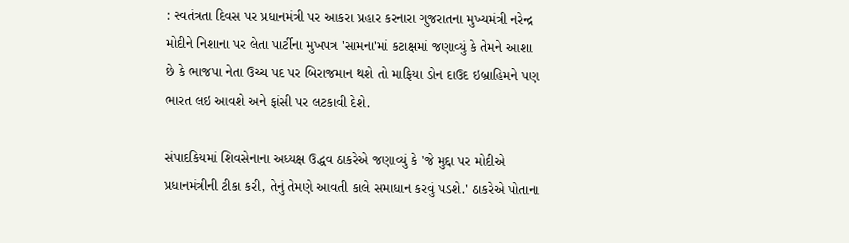: સ્વતંત્રતા દિવસ પર પ્રધાનમંત્રી પર આકરા પ્રહાર કરનારા ગુજરાતના મુખ્યમંત્રી નરેન્દ્ર મોદીને નિશાના પર લેતા પાર્ટીના મુખપત્ર 'સામના'માં કટાક્ષમાં જણાવ્યું કે તેમને આશા છે કે ભાજપા નેતા ઉચ્ચ પદ પર બિરાજમાન થશે તો માફિયા ડોન દાઉદ ઇબ્રાહિમને પણ ભારત લઇ આવશે અને ફાંસી પર લટકાવી દેશે.

સંપાદકિયમાં શિવસેનાના અધ્યક્ષ ઉદ્ધવ ઠાકરેએ જણાવ્યું કે 'જે મુદ્દા પર મોદીએ પ્રધાનમંત્રીની ટીકા કરી, તેનું તેમણે આવતી કાલે સમાધાન કરવું પડશે.' ઠાકરેએ પોતાના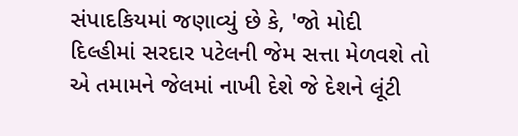સંપાદકિયમાં જણાવ્યું છે કે, 'જો મોદી દિલ્હીમાં સરદાર પટેલની જેમ સત્તા મેળવશે તો એ તમામને જેલમાં નાખી દેશે જે દેશને લૂંટી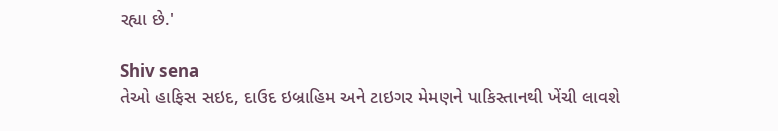રહ્યા છે.'

Shiv sena
તેઓ હાફિસ સઇદ, દાઉદ ઇબ્રાહિમ અને ટાઇગર મેમણને પાકિસ્તાનથી ખેંચી લાવશે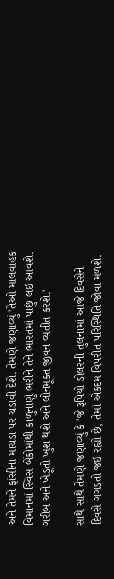અને તેમને ફાંસીના માચડા પર ચડાવી દેશે. તેમણે જણાવ્યું 'તેઓ માલવાહક વિમાનમાં સ્વિસ બેંકોમાંથી કાળુનાણું ભરીને તેને ભારતમાં પાછું લઇ આવશે. ગરીબ અને ખેડૂતો ખુશ થશે અને લોનમૂક્ત જીવન વ્યતીત કરશે.'

સાથે સાથે તેમણે જણાવ્યું કે 'જે રૂપિયો ડોલરની તુલનામાં આજે દિવસેને દિવસે ગગડતો જઇ રહ્યો છે, તેમાં એકદમ વિપરીત પરિસ્થિતિ જોવા મળશે.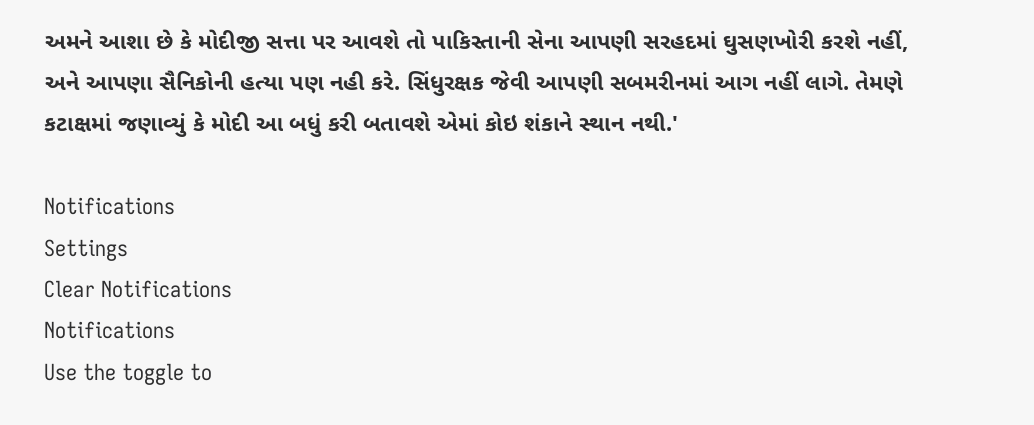અમને આશા છે કે મોદીજી સત્તા પર આવશે તો પાકિસ્તાની સેના આપણી સરહદમાં ઘુસણખોરી કરશે નહીં, અને આપણા સૈનિકોની હત્યા પણ નહી કરે. સિંધુરક્ષક જેવી આપણી સબમરીનમાં આગ નહીં લાગે. તેમણે કટાક્ષમાં જણાવ્યું કે મોદી આ બધું કરી બતાવશે એમાં કોઇ શંકાને સ્થાન નથી.'

Notifications
Settings
Clear Notifications
Notifications
Use the toggle to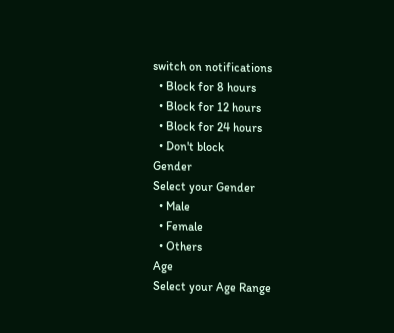switch on notifications
  • Block for 8 hours
  • Block for 12 hours
  • Block for 24 hours
  • Don't block
Gender
Select your Gender
  • Male
  • Female
  • Others
Age
Select your Age Range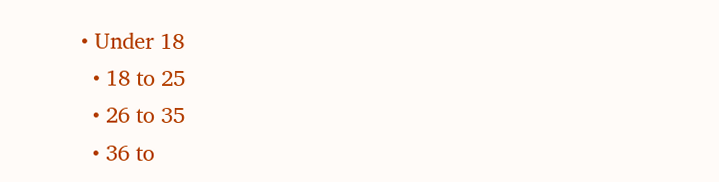• Under 18
  • 18 to 25
  • 26 to 35
  • 36 to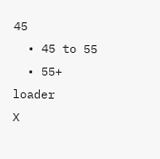45
  • 45 to 55
  • 55+
loader
X